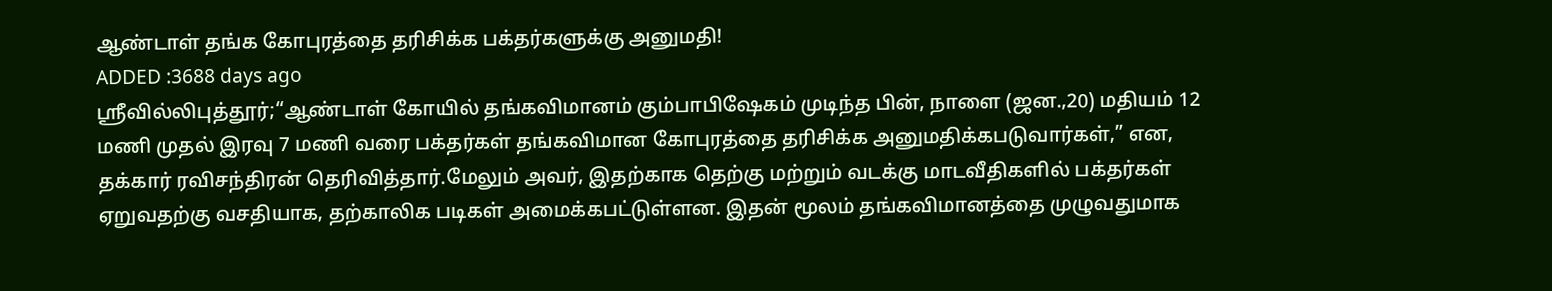ஆண்டாள் தங்க கோபுரத்தை தரிசிக்க பக்தர்களுக்கு அனுமதி!
ADDED :3688 days ago
ஸ்ரீவில்லிபுத்தூர்;“ஆண்டாள் கோயில் தங்கவிமானம் கும்பாபிஷேகம் முடிந்த பின், நாளை (ஜன.,20) மதியம் 12 மணி முதல் இரவு 7 மணி வரை பக்தர்கள் தங்கவிமான கோபுரத்தை தரிசிக்க அனுமதிக்கபடுவார்கள்,” என, தக்கார் ரவிசந்திரன் தெரிவித்தார்.மேலும் அவர், இதற்காக தெற்கு மற்றும் வடக்கு மாடவீதிகளில் பக்தர்கள் ஏறுவதற்கு வசதியாக, தற்காலிக படிகள் அமைக்கபட்டுள்ளன. இதன் மூலம் தங்கவிமானத்தை முழுவதுமாக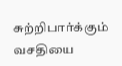சுற்றிபார்க்கும் வசதியை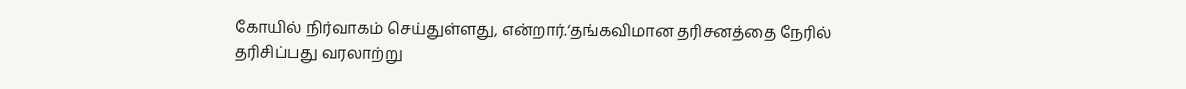கோயில் நிர்வாகம் செய்துள்ளது, என்றார்.‘தங்கவிமான தரிசனத்தை நேரில் தரிசிப்பது வரலாற்று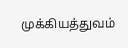முக்கியத்துவம்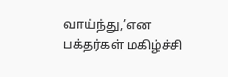வாய்ந்து,’என பக்தர்கள் மகிழ்ச்சி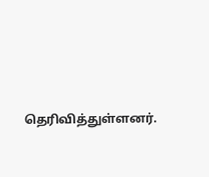தெரிவித்துள்ளனர்.